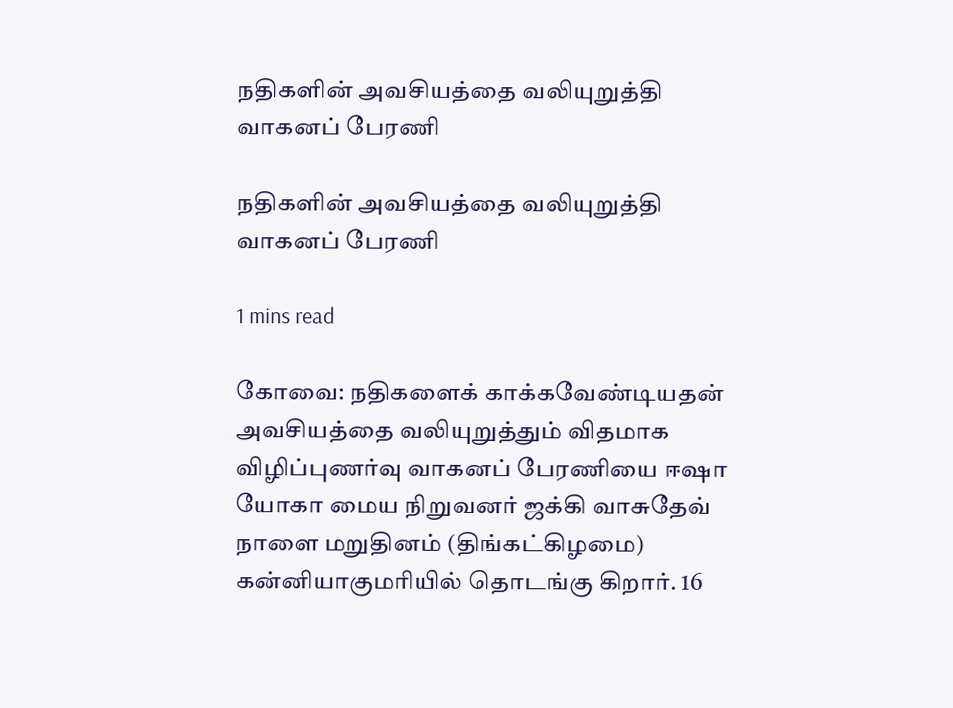நதிகளின் அவசியத்தை வலியுறுத்தி வாகனப் பேரணி

நதிகளின் அவசியத்தை வலியுறுத்தி வாகனப் பேரணி

1 mins read

கோவை: நதிகளைக் காக்கவேண்டியதன் அவசியத்தை வலியுறுத்தும் விதமாக விழிப்புணர்வு வாகனப் பேரணியை ஈஷா யோகா மைய நிறுவனர் ஜக்கி வாசுதேவ் நாளை மறுதினம் (திங்கட்கிழமை) கன்னியாகுமரியில் தொடங்கு கிறார். 16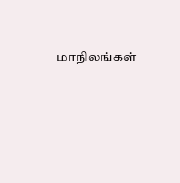மாநிலங்கள்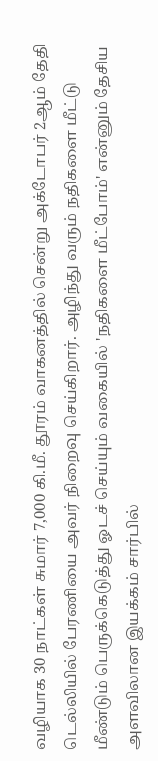வழியாக 30 நாட்கள் சுமார் 7,000 கி.மீ. தூரம் வாகனத்தில் சென்று அக்டோபர் 2ஆம் தேதி டெல்லியில் பேரணியை அவர் நிறைவு செய்கிறார். அழிந்து வரும் நதிகளை மீட்டு மீண்டும் பெருக்கெடுத்து ஓடச் செய்யும் வகையில் 'நதிகளை மீட்போம்' என்னும் தேசிய அளவிலான இயக்கம் சார்பில்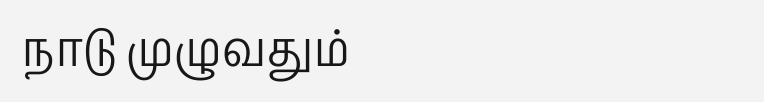நாடு முழுவதும்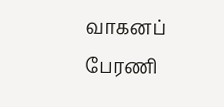வாகனப் பேரணி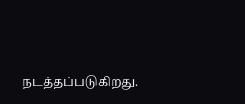நடத்தப்படுகிறது.